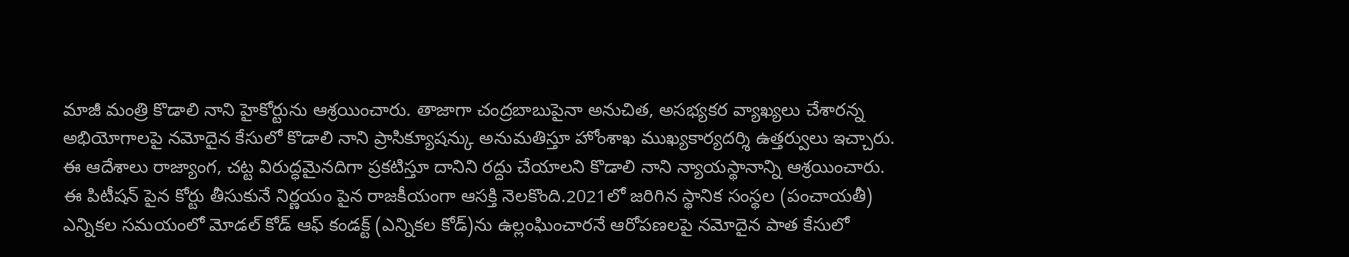మాజీ మంత్రి కొడాలి నాని హైకోర్టును ఆశ్రయించారు. తాజాగా చంద్రబాబుపైనా అనుచిత, అసభ్యకర వ్యాఖ్యలు చేశారన్న అభియోగాలపై నమోదైన కేసులో కొడాలి నాని ప్రాసిక్యూషన్కు అనుమతిస్తూ హోంశాఖ ముఖ్యకార్యదర్శి ఉత్తర్వులు ఇచ్చారు. ఈ ఆదేశాలు రాజ్యాంగ, చట్ట విరుద్ధమైనదిగా ప్రకటిస్తూ దానిని రద్దు చేయాలని కొడాలి నాని న్యాయస్థానాన్ని ఆశ్రయించారు. ఈ పిటీషన్ పైన కోర్టు తీసుకునే నిర్ణయం పైన రాజకీయంగా ఆసక్తి నెలకొంది.2021లో జరిగిన స్థానిక సంస్థల (పంచాయతీ) ఎన్నికల సమయంలో మోడల్ కోడ్ ఆఫ్ కండక్ట్ (ఎన్నికల కోడ్)ను ఉల్లంఘించారనే ఆరోపణలపై నమోదైన పాత కేసులో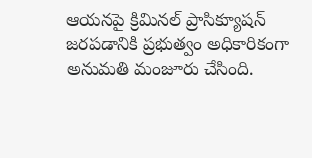ఆయనపై క్రిమినల్ ప్రాసిక్యూషన్ జరపడానికి ప్రభుత్వం అధికారికంగా అనుమతి మంజూరు చేసింది.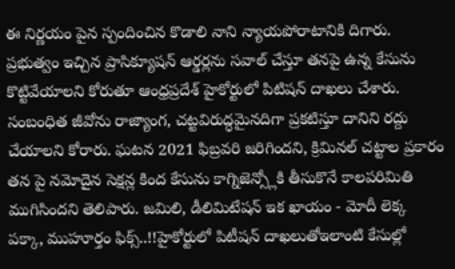ఈ నిర్ణయం పైన స్పందించిన కొడాలి నాని న్యాయపోరాటానికి దిగారు. ప్రభుత్వం ఇచ్చిన ప్రాసిక్యూషన్ ఆర్డర్లను సవాల్ చేస్తూ తనపై ఉన్న కేసును కొట్టివేయాలని కోరుతూ ఆంధ్రప్రదేశ్ హైకోర్టులో పిటిషన్ దాఖలు చేశారు. సంబంధిత జీవోను రాజ్యాంగ, చట్టవిరుద్ధమైనదిగా ప్రకటిస్తూ దానిని రద్దు చేయాలని కోరారు. ఘటన 2021 ఫిబ్రవరి జరిగిందని, క్రిమినల్ చట్టాల ప్రకారం తన పై నమోదైన సెక్షన్ల కింద కేసును కాగ్నిజెన్స్లోకి తీసుకొనే కాలపరిమితి ముగిసిందని తెలిపారు. జమిలి, డీలిమిటేషన్ ఇక ఖాయం - మోదీ లెక్క పక్కా, ముహూర్తం ఫిక్స్..!!హైకోర్టులో పిటీషన్ దాఖలుతోఇలాంటి కేసుల్లో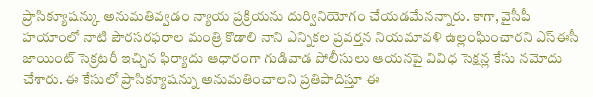ప్రాసిక్యూషన్కు అనుమతివ్వడం న్యాయ ప్రక్రియను దుర్వినియోగం చేయడమేనన్నారు. కాగా, వైసీపీ హయాంలో నాటి పౌరసరఫరాల మంత్రి కొడాలి నాని ఎన్నికల ప్రవర్తన నియమావళి ఉల్లంఘించారని ఎస్ఈసీ జాయింట్ సెక్రటరీ ఇచ్చిన ఫిర్యాదు ఆధారంగా గుడివాడ పోలీసులు ఆయనపై వివిధ సెక్షన్ల కేసు నమోదు చేశారు. ఈ కేసులో ప్రాసిక్యూషన్ను అనుమతించాలని ప్రతిపాదిస్తూ ఈ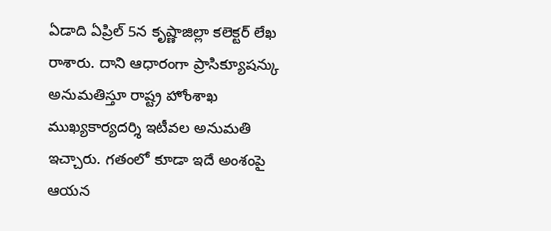ఏడాది ఏప్రిల్ 5న కృష్ణాజిల్లా కలెక్టర్ లేఖ రాశారు. దాని ఆధారంగా ప్రాసిక్యూషన్కు అనుమతిస్తూ రాష్ట్ర హోంశాఖ ముఖ్యకార్యదర్శి ఇటీవల అనుమతి ఇచ్చారు. గతంలో కూడా ఇదే అంశంపై ఆయన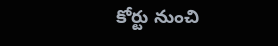కోర్టు నుంచి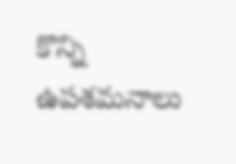కొన్ని ఉపశమనాలు